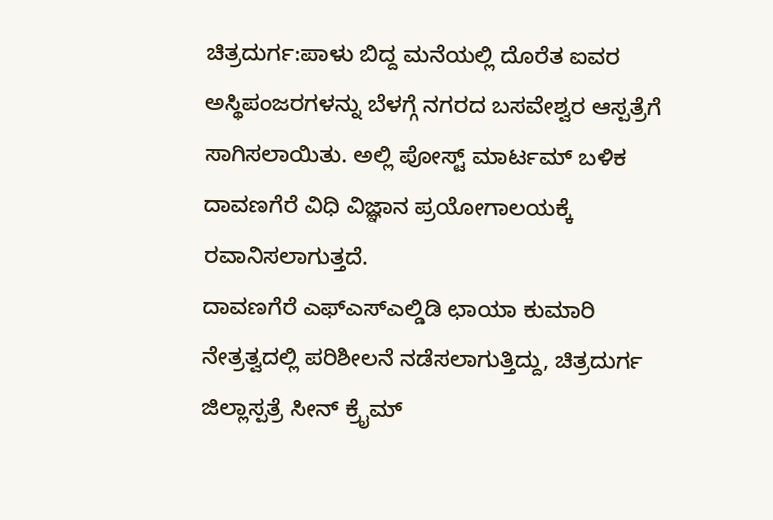ಚಿತ್ರದುರ್ಗ:ಪಾಳು ಬಿದ್ದ ಮನೆಯಲ್ಲಿ ದೊರೆತ ಐವರ ಅಸ್ಥಿಪಂಜರಗಳನ್ನು ಬೆಳಗ್ಗೆ ನಗರದ ಬಸವೇಶ್ವರ ಆಸ್ಪತ್ರೆಗೆ ಸಾಗಿಸಲಾಯಿತು. ಅಲ್ಲಿ ಪೋಸ್ಟ್ ಮಾರ್ಟಮ್ ಬಳಿಕ ದಾವಣಗೆರೆ ವಿಧಿ ವಿಜ್ಞಾನ ಪ್ರಯೋಗಾಲಯಕ್ಕೆ ರವಾನಿಸಲಾಗುತ್ತದೆ.
ದಾವಣಗೆರೆ ಎಫ್ಎಸ್ಎಲ್ಡಿಡಿ ಛಾಯಾ ಕುಮಾರಿ‌ ನೇತ್ರತ್ವದಲ್ಲಿ ಪರಿಶೀಲನೆ ನಡೆಸಲಾಗುತ್ತಿದ್ದು, ಚಿತ್ರದುರ್ಗ ಜಿಲ್ಲಾಸ್ಪತ್ರೆ ಸೀನ್ ಕ್ರೈಮ್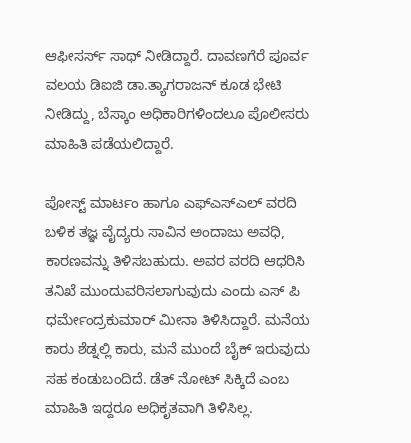ಆಫೀಸರ್ಸ್ ಸಾಥ್ ನೀಡಿದ್ದಾರೆ. ದಾವಣಗೆರೆ ಪೂರ್ವ ವಲಯ ಡಿಐಜಿ ಡಾ.ತ್ಯಾಗರಾಜನ್ ಕೂಡ ಭೇಟಿ ನೀಡಿದ್ದು, ಬೆಸ್ಕಾಂ ಅಧಿಕಾರಿಗಳಿಂದಲೂ‌ ಪೊಲೀಸರು ಮಾಹಿತಿ ಪಡೆಯಲಿದ್ದಾರೆ.

ಪೋಸ್ಟ್ ಮಾರ್ಟಂ ಹಾಗೂ ಎಫ್ಎಸ್ಎಲ್ ವರದಿ ಬಳಿಕ ತಜ್ಞ ವೈದ್ಯರು ಸಾವಿನ ಅಂದಾಜು ಅವಧಿ, ಕಾರಣವನ್ನು ತಿಳಿಸಬಹುದು. ಅವರ ವರದಿ ಆಧರಿಸಿ ತನಿಖೆ ಮುಂದುವರಿಸಲಾಗುವುದು ಎಂದು ಎಸ್ ಪಿ ಧರ್ಮೇಂದ್ರಕುಮಾರ್ ಮೀನಾ ತಿಳಿಸಿದ್ದಾರೆ. ಮನೆಯ ಕಾರು ಶೆಡ್ನಲ್ಲಿ ಕಾರು, ಮನೆ ಮುಂದೆ ಬೈಕ್ ಇರುವುದು ಸಹ ಕಂಡುಬಂದಿದೆ. ಡೆತ್ ನೋಟ್ ಸಿಕ್ಕಿದೆ ಎಂಬ ಮಾಹಿತಿ ಇದ್ದರೂ ಅಧಿಕೃತವಾಗಿ ತಿಳಿಸಿಲ್ಲ.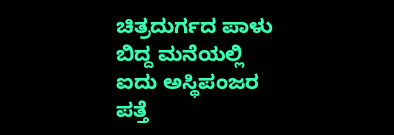ಚಿತ್ರದುರ್ಗದ ಪಾಳು ಬಿದ್ದ ಮನೆಯಲ್ಲಿ ಐದು ಅಸ್ಥಿಪಂಜರ ಪತ್ತೆ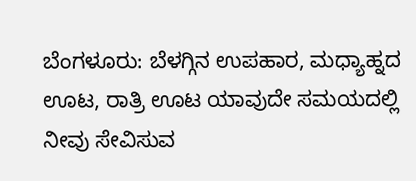ಬೆಂಗಳೂರು: ಬೆಳಗ್ಗಿನ ಉಪಹಾರ, ಮಧ್ಯಾಹ್ನದ ಊಟ, ರಾತ್ರಿ ಊಟ ಯಾವುದೇ ಸಮಯದಲ್ಲಿ ನೀವು ಸೇವಿಸುವ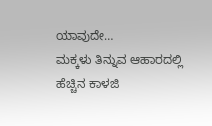ಯಾವುದೇ…
ಮಕ್ಕಳು ತಿನ್ನುವ ಆಹಾರದಲ್ಲಿ ಹೆಚ್ಚಿನ ಕಾಳಜಿ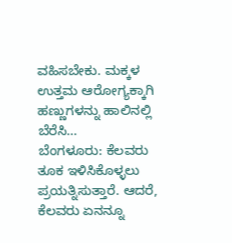ವಹಿಸಬೇಕು. ಮಕ್ಕಳ ಉತ್ತಮ ಆರೋಗ್ಯಕ್ಕಾಗಿ ಹಣ್ಣುಗಳನ್ನು ಹಾಲಿನಲ್ಲಿ ಬೆರೆಸಿ…
ಬೆಂಗಳೂರು: ಕೆಲವರು ತೂಕ ಇಳಿಸಿಕೊಳ್ಳಲು ಪ್ರಯತ್ನಿಸುತ್ತಾರೆ. ಆದರೆ, ಕೆಲವರು ಏನನ್ನೂ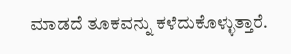ಮಾಡದೆ ತೂಕವನ್ನು ಕಳೆದುಕೊಳ್ಳುತ್ತಾರೆ.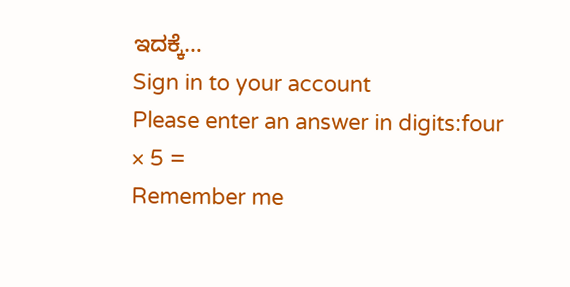ಇದಕ್ಕೆ…
Sign in to your account
Please enter an answer in digits:four × 5 =
Remember me